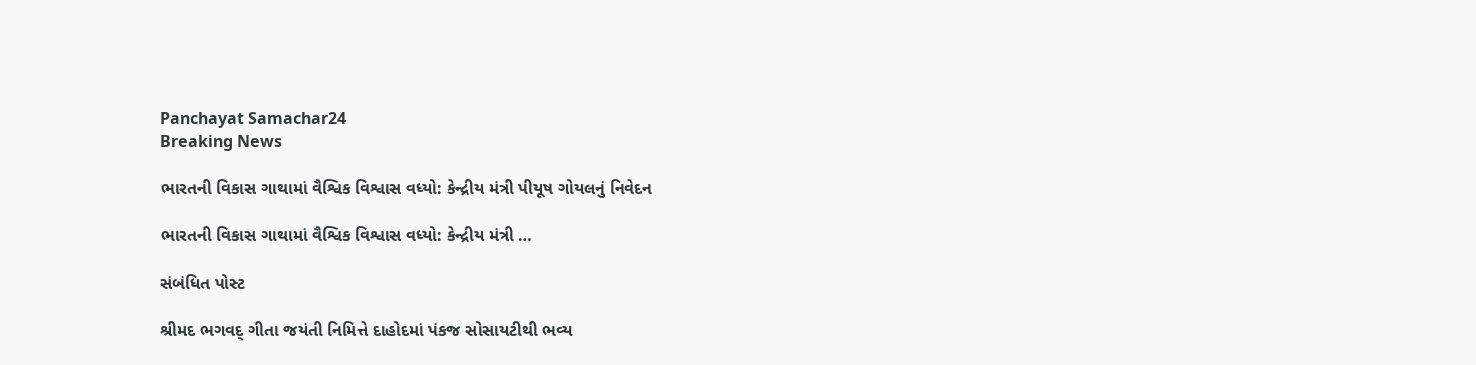Panchayat Samachar24
Breaking News

ભારતની વિકાસ ગાથામાં વૈશ્વિક વિશ્વાસ વધ્યો: કેન્દ્રીય મંત્રી પીયૂષ ગોયલનું નિવેદન

ભારતની વિકાસ ગાથામાં વૈશ્વિક વિશ્વાસ વધ્યો: કેન્દ્રીય મંત્રી …

સંબંધિત પોસ્ટ

શ્રીમદ ભગવદ્ ગીતા જયંતી નિમિત્તે દાહોદમાં પંકજ સોસાયટીથી ભવ્ય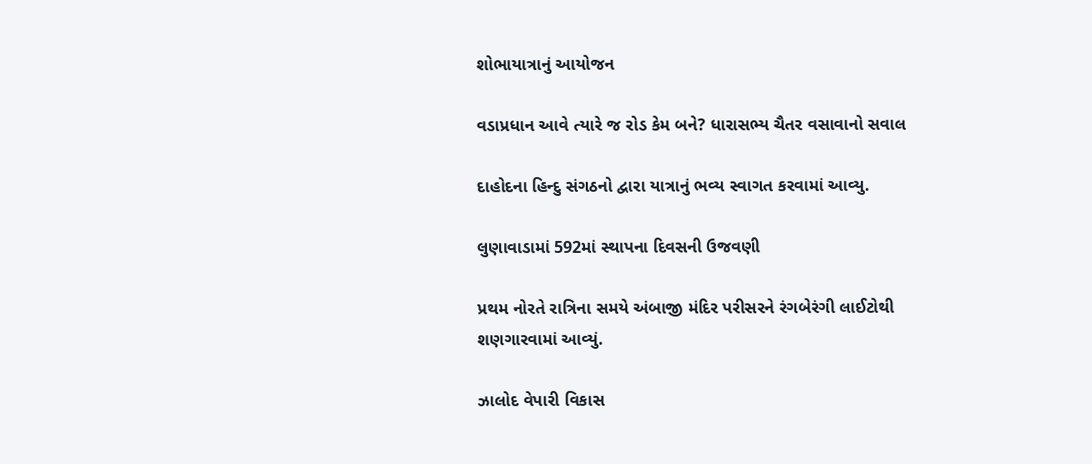શોભાયાત્રાનું આયોજન

વડાપ્રધાન આવે ત્યારે જ રોડ કેમ બને? ધારાસભ્ય ચૈતર વસાવાનો સવાલ

દાહોદના હિન્દુ સંગઠનો દ્વારા યાત્રાનું ભવ્ય સ્વાગત કરવામાં આવ્યુ.

લુણાવાડામાં 592માં સ્થાપના દિવસની ઉજવણી

પ્રથમ નોરતે રાત્રિના સમયે અંબાજી મંદિર પરીસરને રંગબેરંગી લાઈટોથી શણગારવામાં આવ્યું.

ઝાલોદ વેપારી વિકાસ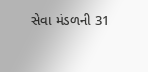સેવા મંડળની 31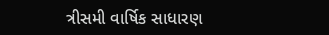ત્રીસમી વાર્ષિક સાધારણ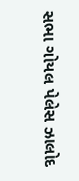સભા ગોયલ પેલેસ ઝાલોદ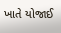ખાતે યોજાઈ